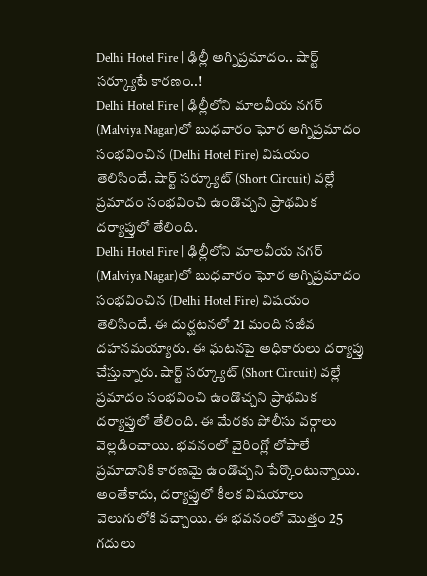Delhi Hotel Fire | ఢిల్లీ అగ్నిప్రమాదం.. షార్ట్ సర్క్యూటే కారణం..!
Delhi Hotel Fire | ఢిల్లీలోని మాలవీయ నగర్ (Malviya Nagar)లో బుధవారం ఘోర అగ్నిప్రమాదం సంభవించిన (Delhi Hotel Fire) విషయం తెలిసిందే. షార్ట్ సర్క్యూట్ (Short Circuit) వల్లే ప్రమాదం సంభవించి ఉండొచ్చని ప్రాథమిక దర్యాప్తులో తేలింది.
Delhi Hotel Fire | ఢిల్లీలోని మాలవీయ నగర్ (Malviya Nagar)లో బుధవారం ఘోర అగ్నిప్రమాదం సంభవించిన (Delhi Hotel Fire) విషయం తెలిసిందే. ఈ దుర్ఘటనలో 21 మంది సజీవ దహనమయ్యారు. ఈ ఘటనపై అధికారులు దర్యాప్తు చేస్తున్నారు. షార్ట్ సర్క్యూట్ (Short Circuit) వల్లే ప్రమాదం సంభవించి ఉండొచ్చని ప్రాథమిక దర్యాప్తులో తేలింది. ఈ మేరకు పోలీసు వర్గాలు వెల్లడించాయి. భవనంలో వైరింగ్లో లోపాలే ప్రమాదానికి కారణమై ఉండొచ్చని పేర్కొంటున్నాయి.
అంతేకాదు, దర్యాప్తులో కీలక విషయాలు వెలుగులోకి వచ్చాయి. ఈ భవనంలో మొత్తం 25 గదులు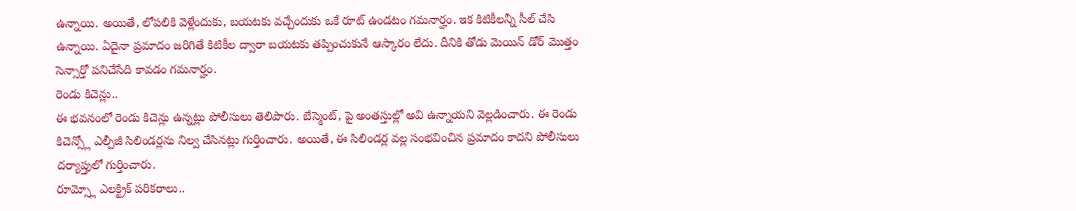ఉన్నాయి. అయితే, లోపలికి వెళ్లేందుకు, బయటకు వచ్చేందుకు ఒకే రూట్ ఉండటం గమనార్హం. ఇక కిటికీలన్నీ సీల్ చేసి ఉన్నాయి. ఏదైనా ప్రమాదం జరిగితే కిటికీల ద్వారా బయటకు తప్పించుకునే ఆస్కారం లేదు. దీనికి తోడు మెయిన్ డోర్ మొత్తం సెన్సార్తో పనిచేసేది కావడం గమనార్హం.
రెండు కిచెన్లు..
ఈ భవనంలో రెండు కిచెన్లు ఉన్నట్లు పోలీసులు తెలిపారు. బేస్మెంట్, పై అంతస్తుల్లో అవి ఉన్నాయని వెల్లడించారు. ఈ రెండు కిచెన్స్లో ఎల్పీజీ సిలిండర్లను నిల్వ చేసినట్లు గుర్తించారు. అయితే, ఈ సిలిండర్ల వల్ల సంభవించిన ప్రమాదం కాదని పోలీసులు దర్యాప్తులో గుర్తించారు.
రూమ్స్లో ఎలక్ట్రిక్ పరికరాలు..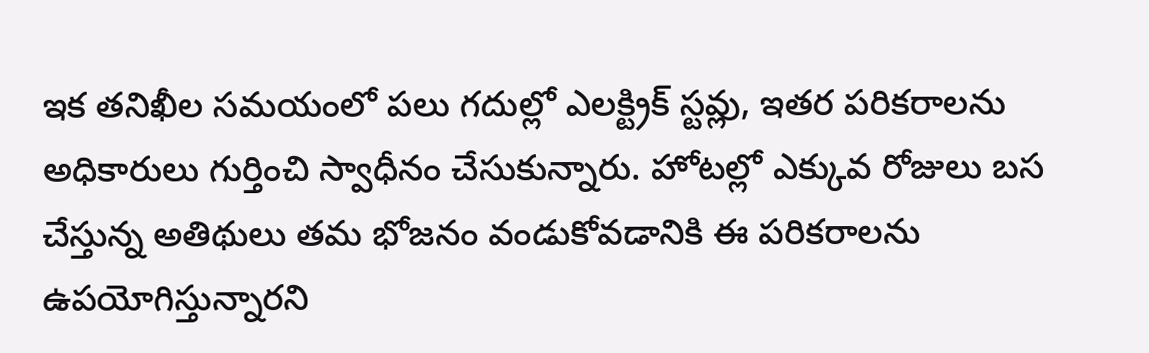ఇక తనిఖీల సమయంలో పలు గదుల్లో ఎలక్ట్రిక్ స్టవ్లు, ఇతర పరికరాలను అధికారులు గుర్తించి స్వాధీనం చేసుకున్నారు. హోటల్లో ఎక్కువ రోజులు బస చేస్తున్న అతిథులు తమ భోజనం వండుకోవడానికి ఈ పరికరాలను ఉపయోగిస్తున్నారని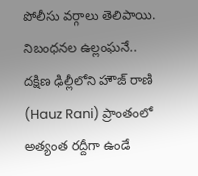పోలీసు వర్గాలు తెలిపాయి.
నిబంధనల ఉల్లంఘనే..
దక్షిణ ఢిల్లీలోని హౌజ్ రాణి (Hauz Rani) ప్రాంతంలో అత్యంత రద్దీగా ఉండే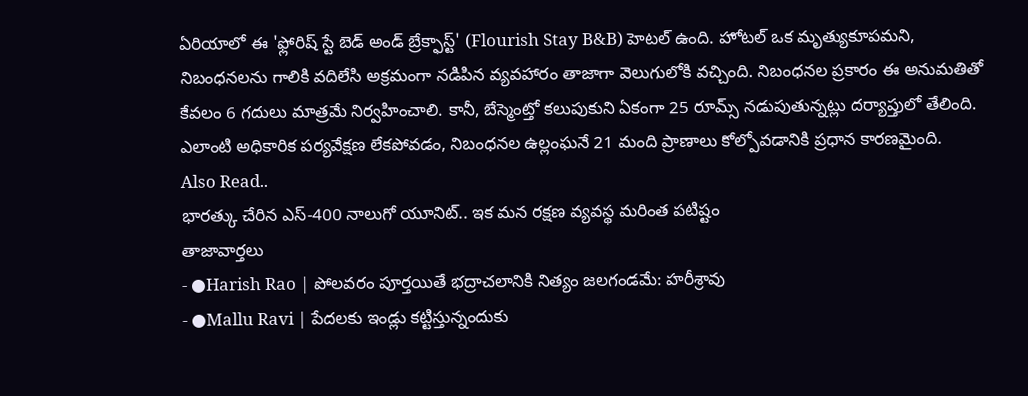ఏరియాలో ఈ 'ఫ్లోరిష్ స్టే బెడ్ అండ్ బ్రేక్ఫాస్ట్' (Flourish Stay B&B) హెటల్ ఉంది. హోటల్ ఒక మృత్యుకూపమని, నిబంధనలను గాలికి వదిలేసి అక్రమంగా నడిపిన వ్యవహారం తాజాగా వెలుగులోకి వచ్చింది. నిబంధనల ప్రకారం ఈ అనుమతితో కేవలం 6 గదులు మాత్రమే నిర్వహించాలి. కానీ, బేస్మెంట్తో కలుపుకుని ఏకంగా 25 రూమ్స్ నడుపుతున్నట్లు దర్యాప్తులో తేలింది. ఎలాంటి అధికారిక పర్యవేక్షణ లేకపోవడం, నిబంధనల ఉల్లంఘనే 21 మంది ప్రాణాలు కోల్పోవడానికి ప్రధాన కారణమైంది.
Also Read..
భారత్కు చేరిన ఎస్-400 నాలుగో యూనిట్.. ఇక మన రక్షణ వ్యవస్థ మరింత పటిష్టం
తాజావార్తలు
- ●Harish Rao | పోలవరం పూర్తయితే భద్రాచలానికి నిత్యం జలగండమే: హరీశ్రావు
- ●Mallu Ravi | పేదలకు ఇండ్లు కట్టిస్తున్నందుకు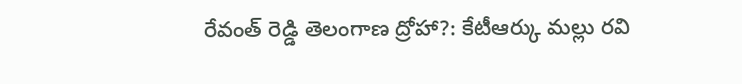రేవంత్ రెడ్డి తెలంగాణ ద్రోహా?: కేటీఆర్కు మల్లు రవి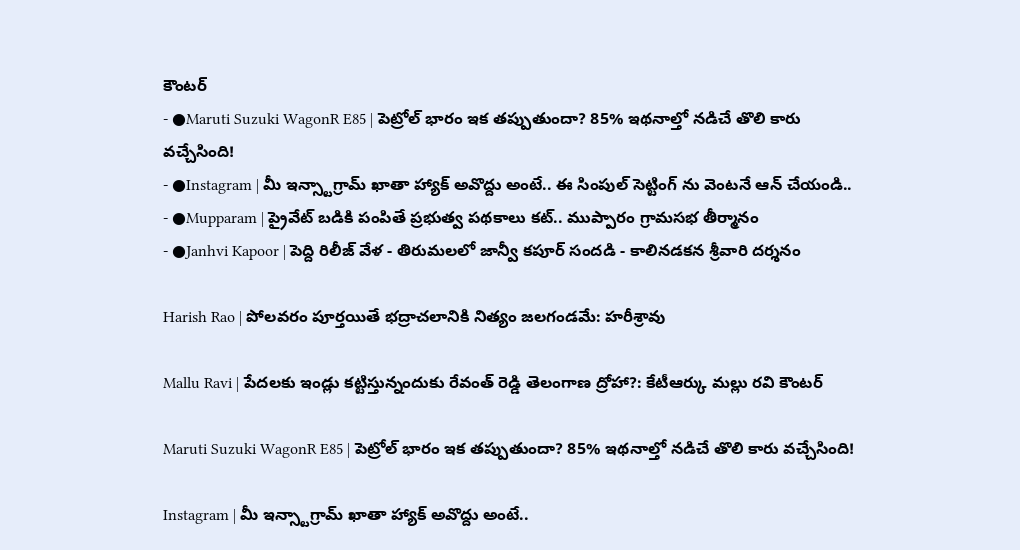కౌంటర్
- ●Maruti Suzuki WagonR E85 | పెట్రోల్ భారం ఇక తప్పుతుందా? 85% ఇథనాల్తో నడిచే తొలి కారు వచ్చేసింది!
- ●Instagram | మీ ఇన్స్టాగ్రామ్ ఖాతా హ్యాక్ అవొద్దు అంటే.. ఈ సింపుల్ సెట్టింగ్ ను వెంటనే ఆన్ చేయండి..
- ●Mupparam | ప్రైవేట్ బడికి పంపితే ప్రభుత్వ పథకాలు కట్.. ముప్పారం గ్రామసభ తీర్మానం
- ●Janhvi Kapoor | పెద్ది రిలీజ్ వేళ - తిరుమలలో జాన్వీ కపూర్ సందడి - కాలినడకన శ్రీవారి దర్శనం

Harish Rao | పోలవరం పూర్తయితే భద్రాచలానికి నిత్యం జలగండమే: హరీశ్రావు

Mallu Ravi | పేదలకు ఇండ్లు కట్టిస్తున్నందుకు రేవంత్ రెడ్డి తెలంగాణ ద్రోహా?: కేటీఆర్కు మల్లు రవి కౌంటర్

Maruti Suzuki WagonR E85 | పెట్రోల్ భారం ఇక తప్పుతుందా? 85% ఇథనాల్తో నడిచే తొలి కారు వచ్చేసింది!

Instagram | మీ ఇన్స్టాగ్రామ్ ఖాతా హ్యాక్ అవొద్దు అంటే..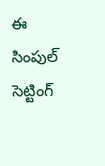ఈ సింపుల్ సెట్టింగ్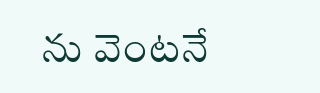ను వెంటనే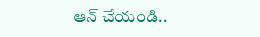ఆన్ చేయండి..